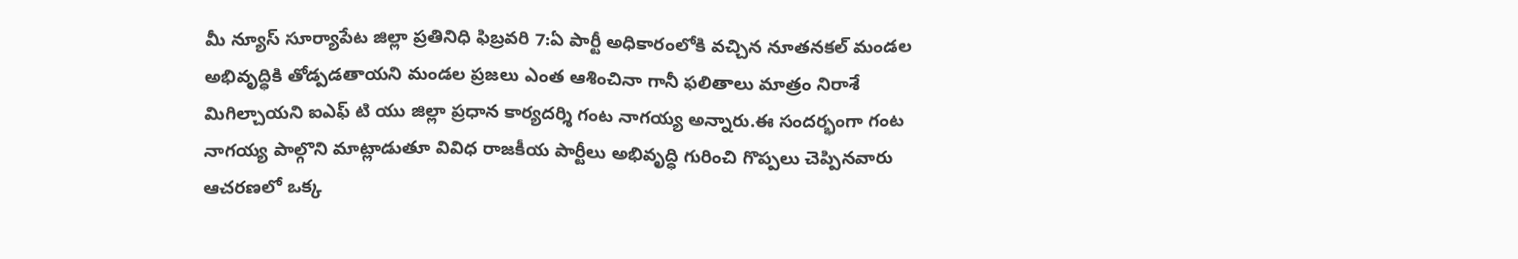మీ న్యూస్ సూర్యాపేట జిల్లా ప్రతినిధి ఫిబ్రవరి 7:ఏ పార్టీ అధికారంలోకి వచ్చిన నూతనకల్ మండల అభివృద్ధికి తోడ్పడతాయని మండల ప్రజలు ఎంత ఆశించినా గానీ ఫలితాలు మాత్రం నిరాశే మిగిల్చాయని ఐఎఫ్ టి యు జిల్లా ప్రధాన కార్యదర్శి గంట నాగయ్య అన్నారు.ఈ సందర్భంగా గంట నాగయ్య పాల్గొని మాట్లాడుతూ వివిధ రాజకీయ పార్టీలు అభివృద్ధి గురించి గొప్పలు చెప్పినవారు ఆచరణలో ఒక్క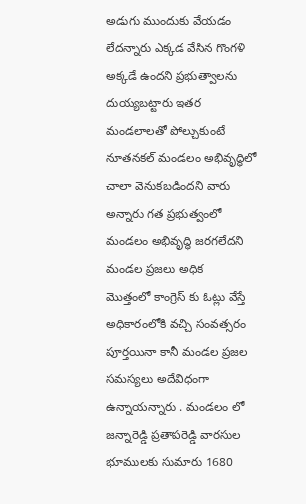అడుగు ముందుకు వేయడం లేదన్నారు ఎక్కడ వేసిన గొంగళి అక్కడే ఉందని ప్రభుత్వాలను దుయ్యబట్టారు ఇతర మండలాలతో పోల్చుకుంటే నూతనకల్ మండలం అభివృద్ధిలో చాలా వెనుకబడిందని వారు అన్నారు గత ప్రభుత్వంలో మండలం అభివృద్ధి జరగలేదని మండల ప్రజలు అధిక
మొత్తంలో కాంగ్రెస్ కు ఓట్లు వేస్తే అధికారంలోకి వచ్చి సంవత్సరం పూర్తయినా కానీ మండల ప్రజల సమస్యలు అదేవిధంగా ఉన్నాయన్నారు . మండలం లో జన్నారెడ్డి ప్రతాపరెడ్డి వారసుల భూములకు సుమారు 1680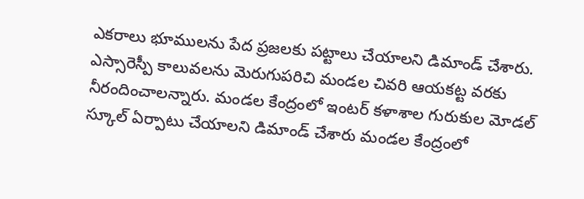ఎకరాలు భూములను పేద ప్రజలకు పట్టాలు చేయాలని డిమాండ్ చేశారు. ఎస్సారెస్పీ కాలువలను మెరుగుపరిచి మండల చివరి ఆయకట్ట వరకు నీరందించాలన్నారు. మండల కేంద్రంలో ఇంటర్ కళాశాల గురుకుల మోడల్ స్కూల్ ఏర్పాటు చేయాలని డిమాండ్ చేశారు మండల కేంద్రంలో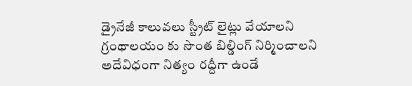డ్రైనేజీ కాలువలు స్ట్రీట్ లైట్లు వేయాలని గ్రంథాలయం కు సొంత బిల్డింగ్ నిర్మించాలని అదేవిధంగా నిత్యం రద్దీగా ఉండే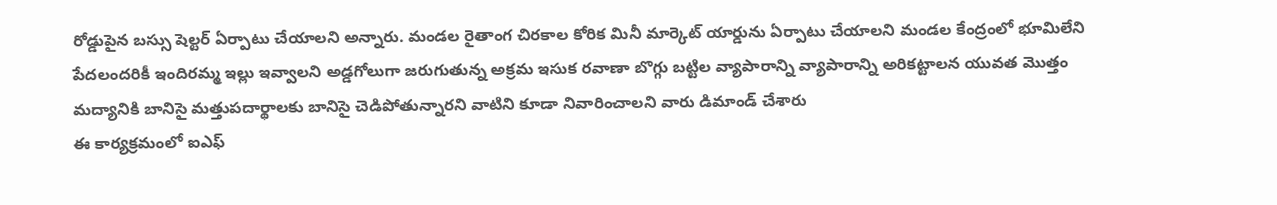రోడ్డుపైన బస్సు షెల్టర్ ఏర్పాటు చేయాలని అన్నారు. మండల రైతాంగ చిరకాల కోరిక మినీ మార్కెట్ యార్డును ఏర్పాటు చేయాలని మండల కేంద్రంలో భూమిలేని పేదలందరికీ ఇందిరమ్మ ఇల్లు ఇవ్వాలని అడ్డగోలుగా జరుగుతున్న అక్రమ ఇసుక రవాణా బొగ్గు బట్టిల వ్యాపారాన్ని వ్యాపారాన్ని అరికట్టాలన యువత మొత్తం మద్యానికి బానిసై మత్తుపదార్థాలకు బానిసై చెడిపోతున్నారని వాటిని కూడా నివారించాలని వారు డిమాండ్ చేశారు
ఈ కార్యక్రమంలో ఐఎఫ్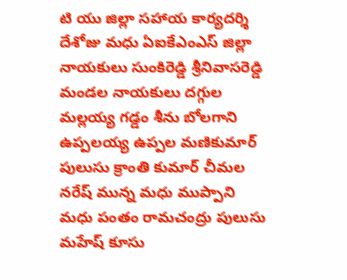టి యు జిల్లా సహాయ కార్యదర్శి దేశోజు మధు ఏఐకేఎంఎస్ జిల్లా నాయకులు సుంకిరెడ్డి శ్రీనివాసరెడ్డి మండల నాయకులు దగ్గుల మల్లయ్య గడ్డం శీను బోలగాని ఉప్పలయ్య ఉప్పల మణికుమార్ పులుసు క్రాంతి కుమార్ చీమల నరేష్ మున్న మధు ముప్పాని మధు పంతం రామచంద్రు పులుసు మహేష్ కూసు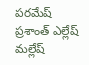పరమేష్ ప్రశాంత్ ఎల్లేష్ మల్లేష్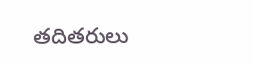తదితరులు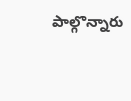పాల్గొన్నారు